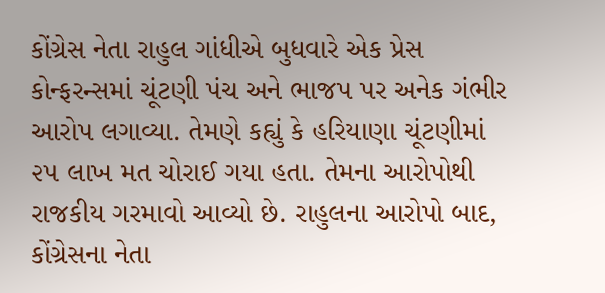કોંગ્રેસ નેતા રાહુલ ગાંધીએ બુધવારે એક પ્રેસ કોન્ફરન્સમાં ચૂંટણી પંચ અને ભાજપ પર અનેક ગંભીર આરોપ લગાવ્યા. તેમણે કહ્યું કે હરિયાણા ચૂંટણીમાં ૨૫ લાખ મત ચોરાઈ ગયા હતા. તેમના આરોપોથી રાજકીય ગરમાવો આવ્યો છે. રાહુલના આરોપો બાદ, કોંગ્રેસના નેતા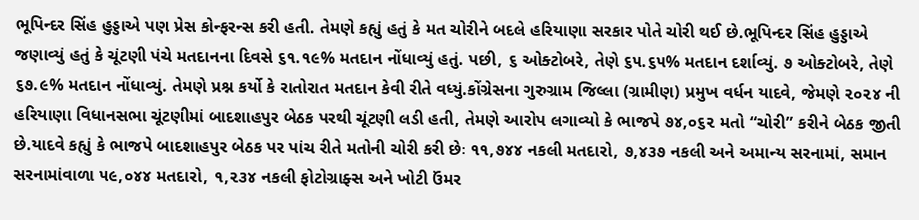ભૂપિન્દર સિંહ હુડ્ડાએ પણ પ્રેસ કોન્ફરન્સ કરી હતી. તેમણે કહ્યું હતું કે મત ચોરીને બદલે હરિયાણા સરકાર પોતે ચોરી થઈ છે.ભૂપિન્દર સિંહ હુડ્ડાએ જણાવ્યું હતું કે ચૂંટણી પંચે મતદાનના દિવસે ૬૧.૧૯% મતદાન નોંધાવ્યું હતું. પછી, ૬ ઓક્ટોબરે, તેણે ૬૫.૬૫% મતદાન દર્શાવ્યું. ૭ ઓક્ટોબરે, તેણે ૬૭.૯% મતદાન નોંધાવ્યું. તેમણે પ્રશ્ન કર્યો કે રાતોરાત મતદાન કેવી રીતે વધ્યું.કોંગ્રેસના ગુરુગ્રામ જિલ્લા (ગ્રામીણ) પ્રમુખ વર્ધન યાદવે, જેમણે ૨૦૨૪ ની હરિયાણા વિધાનસભા ચૂંટણીમાં બાદશાહપુર બેઠક પરથી ચૂંટણી લડી હતી, તેમણે આરોપ લગાવ્યો કે ભાજપે ૭૪,૦૬૨ મતો “ચોરી” કરીને બેઠક જીતી છે.યાદવે કહ્યું કે ભાજપે બાદશાહપુર બેઠક પર પાંચ રીતે મતોની ચોરી કરી છેઃ ૧૧,૭૪૪ નકલી મતદારો, ૭,૪૩૭ નકલી અને અમાન્ય સરનામાં, સમાન સરનામાંવાળા ૫૯,૦૪૪ મતદારો, ૧,૨૩૪ નકલી ફોટોગ્રાફ્સ અને ખોટી ઉંમર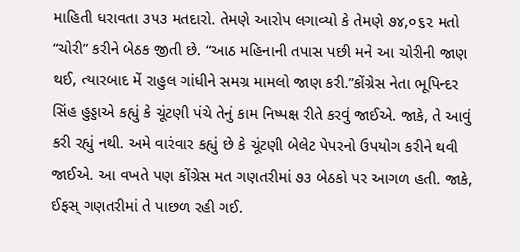માહિતી ધરાવતા ૩૫૩ મતદારો. તેમણે આરોપ લગાવ્યો કે તેમણે ૭૪,૦૬૨ મતો “ચોરી” કરીને બેઠક જીતી છે. “આઠ મહિનાની તપાસ પછી મને આ ચોરીની જાણ થઈ, ત્યારબાદ મેં રાહુલ ગાંધીને સમગ્ર મામલો જાણ કરી.”કોંગ્રેસ નેતા ભૂપિન્દર સિંહ હુડ્ડાએ કહ્યું કે ચૂંટણી પંચે તેનું કામ નિષ્પક્ષ રીતે કરવું જાઈએ. જાકે, તે આવું કરી રહ્યું નથી. અમે વારંવાર કહ્યું છે કે ચૂંટણી બેલેટ પેપરનો ઉપયોગ કરીને થવી જાઈએ. આ વખતે પણ કોંગ્રેસ મત ગણતરીમાં ૭૩ બેઠકો પર આગળ હતી. જાકે, ઈફસ્ ગણતરીમાં તે પાછળ રહી ગઈ.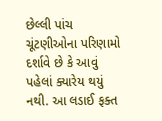છેલ્લી પાંચ ચૂંટણીઓના પરિણામો દર્શાવે છે કે આવું પહેલાં ક્યારેય થયું નથી. આ લડાઈ ફક્ત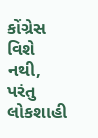કોંગ્રેસ વિશે નથી, પરંતુ લોકશાહી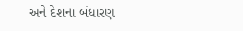અને દેશના બંધારણ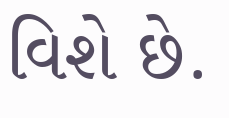વિશે છે.